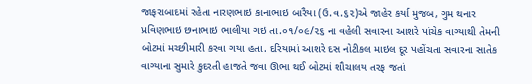જાફરાબાદમાં રહેતા નારણભાઇ કાનાભાઇ બારૈયા (ઉ.વ.૬૨)એ જાહેર કર્યા મુજબ, ગુમ થનાર પ્રવિણભાઇ છનાભાઇ ભાલીયા ગઇ તા.૦૧/૦૯/૨૬ ના વહેલી સવારના આશરે પાંચેક વાગ્યાથી તેમની બોટમાં મચ્છીમારી કરવા ગયા હતા. દરિયામાં આશરે દસ નોટીકલ માઇલ દૂર પહોંચતા સવારના સાતેક વાગ્યાના સુમારે કુદરતી હાજતે જવા ઊભા થઈ બોટમાં શૌચાલય તરફ જતાં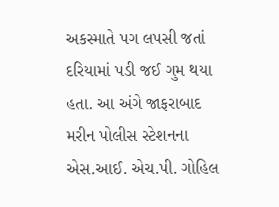અકસ્માતે પગ લપસી જતાં દરિયામાં પડી જઈ ગુમ થયા હતા. આ અંગે જાફરાબાદ મરીન પોલીસ સ્ટેશનના એસ.આઈ. એચ.પી. ગોહિલ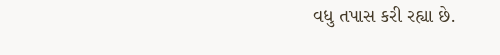વધુ તપાસ કરી રહ્યા છે.